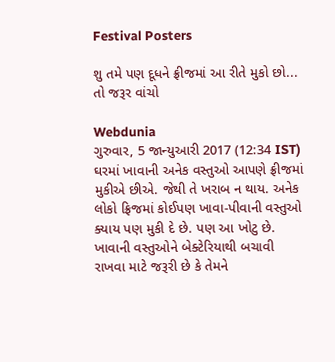Festival Posters

શુ તમે પણ દૂધને ફ્રીજમાં આ રીતે મુકો છો... તો જરૂર વાંચો

Webdunia
ગુરુવાર, 5 જાન્યુઆરી 2017 (12:34 IST)
ઘરમાં ખાવાની અનેક વસ્તુઓ આપણે ફ્રીજમાં મુકીએ છીએ. જેથી તે ખરાબ ન થાય. અનેક લોકો ફ્રિજમાં કોઈપણ ખાવા-પીવાની વસ્તુઓ ક્યાય પણ મુકી દે છે. પણ આ ખોટુ છે.   ખાવાની વસ્તુઓને બેક્ટેરિયાથી બચાવી રાખવા માટે જરૂરી છે કે તેમને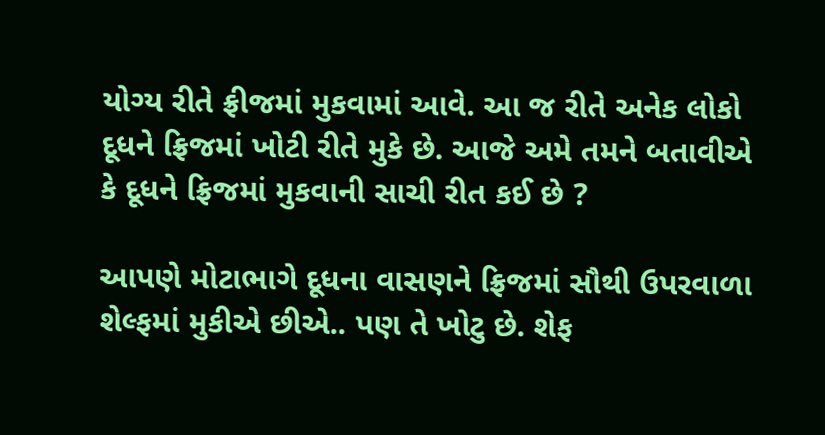યોગ્ય રીતે ફ્રીજમાં મુકવામાં આવે. આ જ રીતે અનેક લોકો દૂધને ફ્રિજમાં ખોટી રીતે મુકે છે. આજે અમે તમને બતાવીએ કે દૂધને ફ્રિજમાં મુકવાની સાચી રીત કઈ છે ?

આપણે મોટાભાગે દૂધના વાસણને ફ્રિજમાં સૌથી ઉપરવાળા શેલ્ફમાં મુકીએ છીએ.. પણ તે ખોટુ છે. શેફ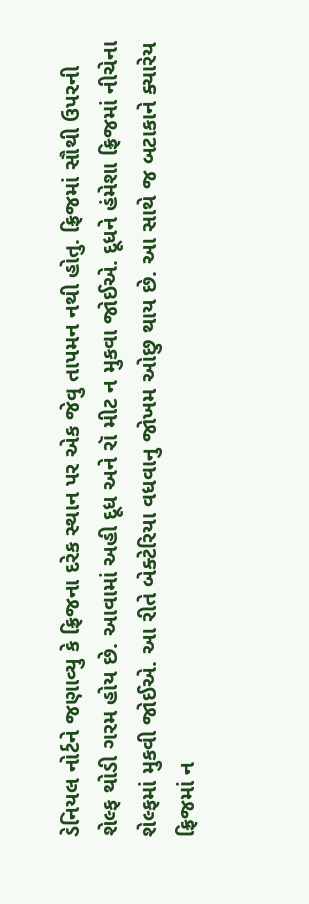ડેનિયલ નોર્ટને જણાવ્યુ કે ફ્રિજના દરેક સ્થાન પર એક જેવુ તાપમન નથી હોતુ. ફ્રિજમાં સૌથી ઉપરની શેલ્ફ થોડી ગરમ હોય છે. આવામાં અહી દૂધ અને રૉ મીટ ન મુકવા જોઈએ. દૂધને હંમેશા ફ્રિજમાં નીચેના શેલ્ફમાં મુકવી જોઈએ. આ રીતે બેક્ટેરિયા વધવાનુ જોખમ ઓછુ થાય છે. આ સાથે જ બટાકાને ક્યારેય ફ્રિજમાં ન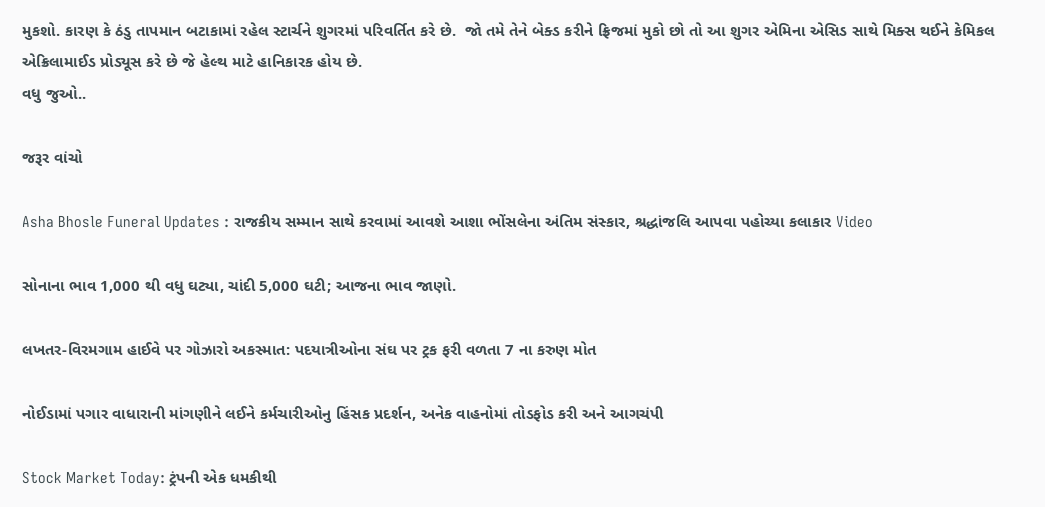મુકશો. કારણ કે ઠંડુ તાપમાન બટાકામાં રહેલ સ્ટાર્ચને શુગરમાં પરિવર્તિત કરે છે.  જો તમે તેને બેક્ડ કરીને ફ્રિજમાં મુકો છો તો આ શુગર એમિના એસિડ સાથે મિક્સ થઈને કેમિકલ એક્રિલામાઈડ પ્રોડ્યૂસ કરે છે જે હેલ્થ માટે હાનિકારક હોય છે.
વધુ જુઓ..

જરૂર વાંચો

Asha Bhosle Funeral Updates : રાજકીય સમ્માન સાથે કરવામાં આવશે આશા ભોંસલેના અંતિમ સંસ્કાર, શ્રદ્ધાંજલિ આપવા પહોચ્યા કલાકાર Video

સોનાના ભાવ 1,000 થી વધુ ઘટ્યા, ચાંદી 5,000 ઘટી; આજના ભાવ જાણો.

લખતર-વિરમગામ હાઈવે પર ગોઝારો અકસ્માત: પદયાત્રીઓના સંઘ પર ટ્રક ફરી વળતા 7 ના કરુણ મોત

નોઈડામાં પગાર વાધારાની માંગણીને લઈને કર્મચારીઓનુ હિંસક પ્રદર્શન, અનેક વાહનોમાં તોડફોડ કરી અને આગચંપી

Stock Market Today: ટ્રંપની એક ધમકીથી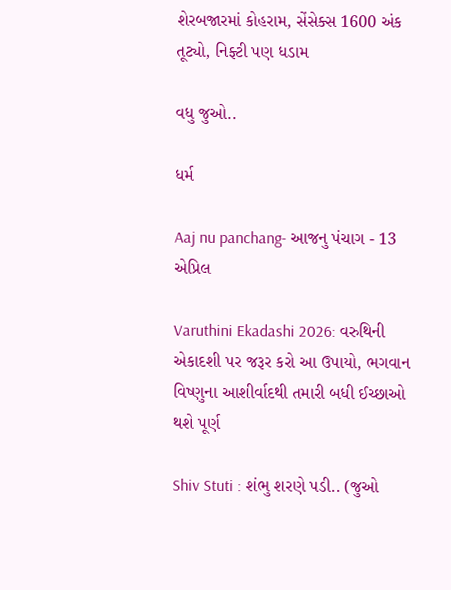શેરબજારમાં કોહરામ, સેંસેક્સ 1600 અંક તૂટ્યો, નિફ્ટી પણ ધડામ

વધુ જુઓ..

ધર્મ

Aaj nu panchang- આજનુ પંચાગ - 13 એપ્રિલ

Varuthini Ekadashi 2026: વરુથિની એકાદશી પર જરૂર કરો આ ઉપાયો, ભગવાન વિષ્ણુના આશીર્વાદથી તમારી બધી ઈચ્છાઓ થશે પૂર્ણ

Shiv Stuti : શંભુ શરણે પડી.. (જુઓ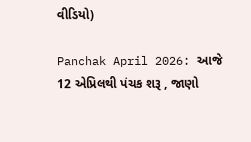વીડિયો)

Panchak April 2026: આજે 12 એપ્રિલથી પંચક શરૂ , જાણો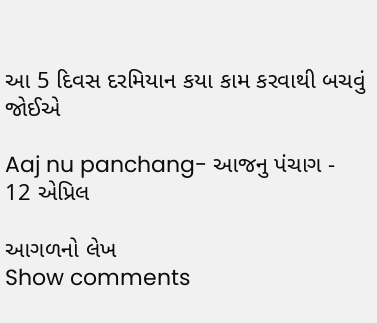આ 5 દિવસ દરમિયાન કયા કામ કરવાથી બચવું જોઈએ

Aaj nu panchang- આજનુ પંચાગ - 12 એપ્રિલ

આગળનો લેખ
Show comments